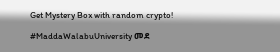Get Mystery Box with random crypto!

#MaddaWalabuUniversity መደ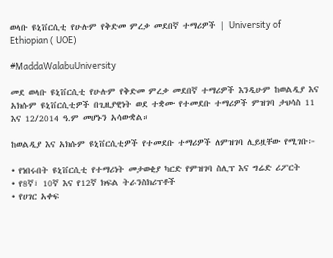ወላቡ ዩኒቨርሲቲ የሁሉም የቅድመ ምረቃ መደበኛ ተማሪዎች | University of Ethiopian ( UOE)

#MaddaWalabuUniversity

መደ ወላቡ ዩኒቨርሲቲ የሁሉም የቅድመ ምረቃ መደበኛ ተማሪዎች እንዲሁም ከወልዲያ እና አክሱም ዩኒቨርሲቲዎች በጊዚያዊነት ወደ ተቋሙ የተመደቡ ተማሪዎች ምዝገባ ታህሳስ 11 እና 12/2014 ዓ.ም መሆኑን አሳውቋል።

ከወልዲያ እና አክሱም ዩኒቨርሲቲዎች የተመደቡ ተማሪዎች ለምዝገባ ሊይዟቸው የሚገቡ፦

• የነበሩበት ዩኒቨርሲቲ የተማሪነት መታወቂያ ካርድ የምዝገባ ስሊፕ እና ግሬድ ሪፖርት
• የ8ኛ፣ 10ኛ እና የ12ኛ ክፍል ትራንስክሪፕቶች
• የሀገር አቀፍ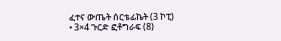ፈተና ውጤት ሰርቴፊኬት (3 ኮፒ)
• 3×4 ጉርድ ፎቶግራፍ (8)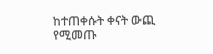ከተጠቀሱት ቀናት ውጪ የሚመጡ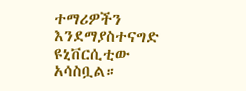ተማሪዎችን እንደማያስተናግድ ዩኒቨርሲቲው አሳስቧል።